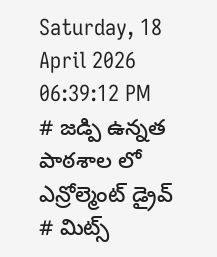Saturday, 18 April 2026 06:39:12 PM
# జడ్పి ఉన్నత పాఠశాల లో ఎన్రోల్మెంట్ డ్రైవ్ # మిట్స్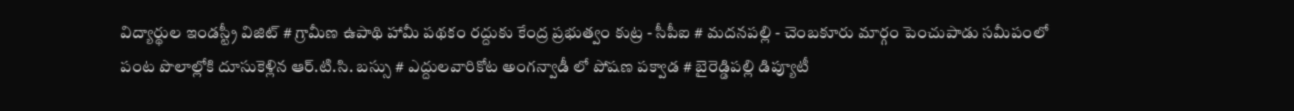విద్యార్థుల ఇండస్ట్రీ విజిట్ # గ్రామీణ ఉపాథి హామీ పథకం రద్దుకు కేంద్ర ప్రభుత్వం కుట్ర - సీపీఐ # మదనపల్లి - చెంబకూరు మార్గం పెంచుపాడు సమీపంలో పంట పొలాల్లోకి దూసుకెళ్లిన ఆర్.టి.సి. బస్సు # ఎద్దులవారికోట అంగన్వాడీ లో పోషణ పక్వాడ # బైరెడ్డిపల్లి డిప్యూటీ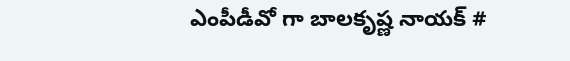ఎంపీడీవో గా బాలకృష్ణ నాయక్ #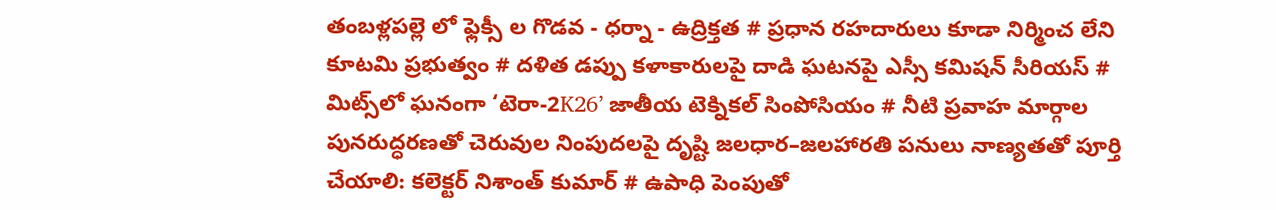తంబళ్లపల్లె లో ఫ్లెక్సీ ల గొడవ - ధర్నా - ఉద్రిక్తత # ప్రధాన రహదారులు కూడా నిర్మించ లేని కూటమి ప్రభుత్వం # దళిత డప్పు కళాకారులపై దాడి ఘటనపై ఎస్సీ కమిషన్ సీరియస్ # మిట్స్‌లో ఘనంగా ‘టెరా-2K26’ జాతీయ టెక్నికల్ సింపోసియం # నీటి ప్రవాహ మార్గాల పునరుద్ధరణతో చెరువుల నింపుదలపై దృష్టి జలధార–జలహారతి పనులు నాణ్యతతో పూర్తి చేయాలి: కలెక్టర్ నిశాంత్ కుమార్ # ఉపాధి పెంపుతో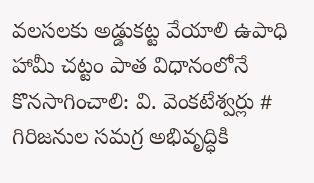వలసలకు అడ్డుకట్ట వేయాలి ఉపాధి హామీ చట్టం పాత విధానంలోనే కొనసాగించాలి: వి. వెంకటేశ్వర్లు # గిరిజనుల సమగ్ర అభివృద్ధికి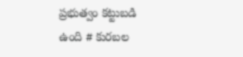ప్రభుత్వం కట్టుబడి ఉంది # కురబల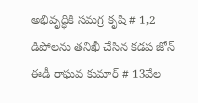అభివృద్ధికి సమగ్ర కృషి # 1,2 డిపోలను తనిఖీ చేసిన కడప జోన్ ఈడీ రాఘవ కుమార్ # 13వేల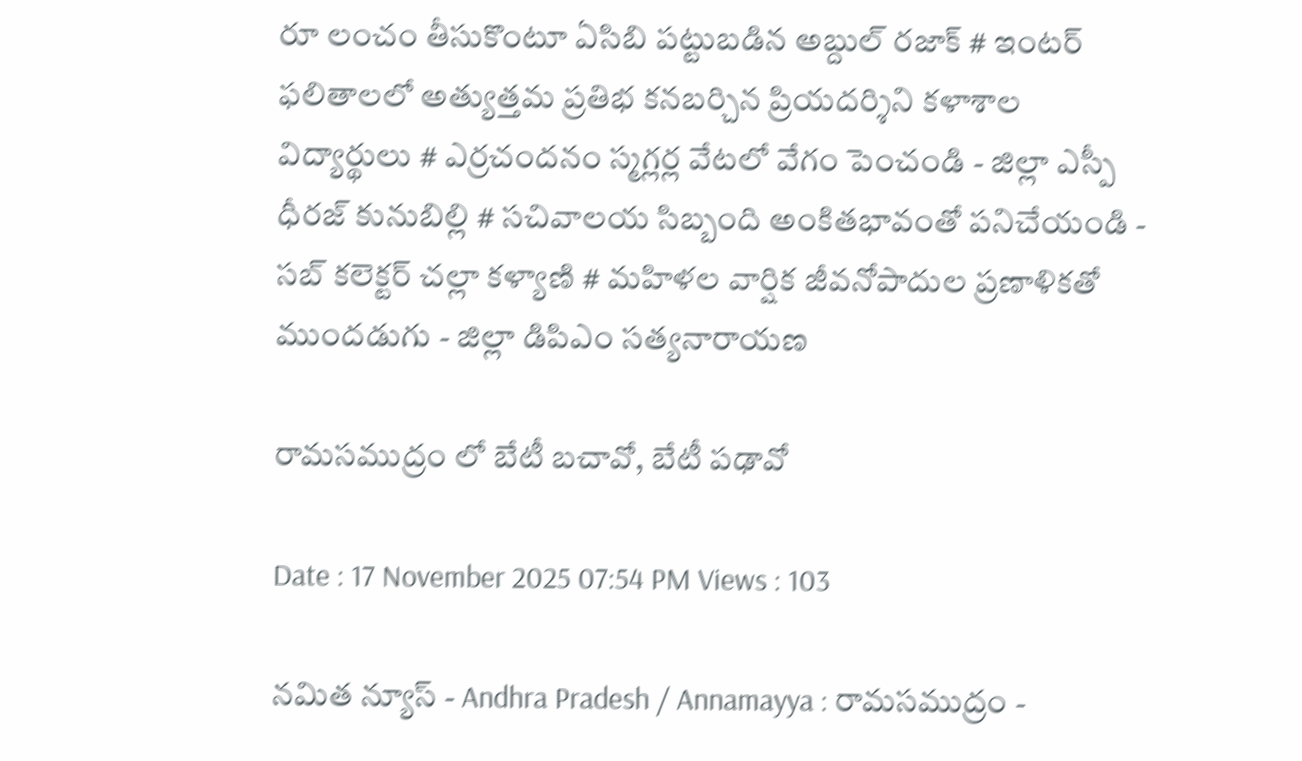రూ లంచం తీసుకొంటూ ఏసిబి పట్టుబడిన అబ్దుల్ రజాక్ # ఇంటర్ ఫలితాలలో అత్యుత్తమ ప్రతిభ కనబర్చిన ప్రియదర్శిని కళాశాల విద్యార్థులు # ఎర్రచందనం స్మగ్లర్ల వేటలో వేగం పెంచండి - జిల్లా ఎస్పీ ధీరజ్ కునుబిల్లి # సచివాలయ సిబ్బంది అంకితభావంతో పనిచేయండి - సబ్ కలెక్టర్ చల్లా కళ్యాణి # మహిళల వార్షిక జీవనోపాదుల ప్రణాళికతో ముందడుగు - జిల్లా డిపిఎం సత్యనారాయణ

రామసముద్రం లో బేటీ బచావో, బేటీ పఢావో

Date : 17 November 2025 07:54 PM Views : 103

నమిత న్యూస్ - Andhra Pradesh / Annamayya : రామసముద్రం -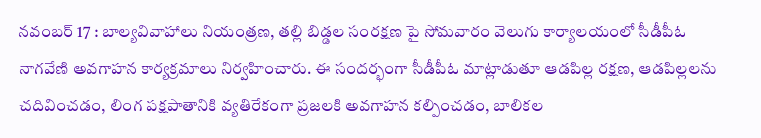నవంబర్ 17 : బాల్యవివాహాలు నియంత్రణ, తల్లి బిడ్డల సంరక్షణ పై సోమవారం వెలుగు కార్యాలయంలో సీడీపీఓ నాగవేణి అవగాహన కార్యక్రమాలు నిర్వహించారు. ఈ సందర్భంగా సీడీపీఓ మాట్లాడుతూ ఆడపిల్ల రక్షణ, ఆడపిల్లలను చదివించడం, లింగ పక్షపాతానికి వ్యతిరేకంగా ప్రజలకి అవగాహన కల్పించడం, బాలికల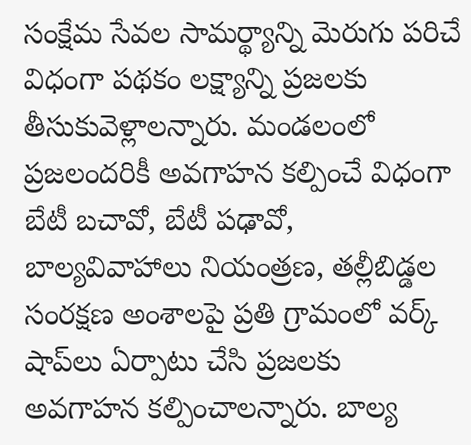సంక్షేమ సేవల సామర్థ్యాన్ని మెరుగు పరిచే విధంగా పథకం లక్ష్యాన్ని ప్రజలకు తీసుకువెళ్లాలన్నారు. మండలంలో ప్రజలందరికీ అవగాహన కల్పించే విధంగా బేటీ బచావో, బేటీ పఢావో, బాల్యవివాహాలు నియంత్రణ, తల్లీబిడ్డల సంరక్షణ అంశాలపై ప్రతి గ్రామంలో వర్క్‌ షాప్‌లు ఏర్పాటు చేసి ప్రజలకు అవగాహన కల్పించాలన్నారు. బాల్య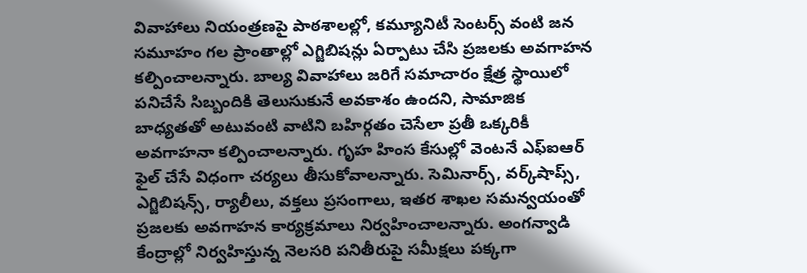వివాహాలు నియంత్రణపై పాఠశాలల్లో, కమ్యూనిటీ సెంటర్స్‌ వంటి జన సమూహం గల ప్రాంతాల్లో ఎగ్జిబిషన్లు ఏర్పాటు చేసి ప్రజలకు అవగాహన కల్పించాలన్నారు. బాల్య వివాహాలు జరిగే సమాచారం క్షేత్ర స్థాయిలో పనిచేసే సిబ్బందికి తెలుసుకునే అవకాశం ఉందని, సామాజిక బాధ్యతతో అటువంటి వాటిని బహిర్గతం చెసేలా ప్రతీ ఒక్కరికీ అవగాహనా కల్పించాలన్నారు. గృహ హింస కేసుల్లో వెంటనే ఎఫ్‌ఐఆర్‌ ఫైల్‌ చేసే విధంగా చర్యలు తీసుకోవాలన్నారు. సెమినార్స్‌, వర్క్‌షాప్స్‌, ఎగ్జిబిషన్స్‌, ర్యాలీలు, వక్తలు ప్రసంగాలు, ఇతర శాఖల సమన్వయంతో ప్రజలకు అవగాహన కార్యక్రమాలు నిర్వహించాలన్నారు. అంగన్వాడి కేంద్రాల్లో నిర్వహిస్తున్న నెలసరి పనితీరుపై సమీక్షలు పక్కగా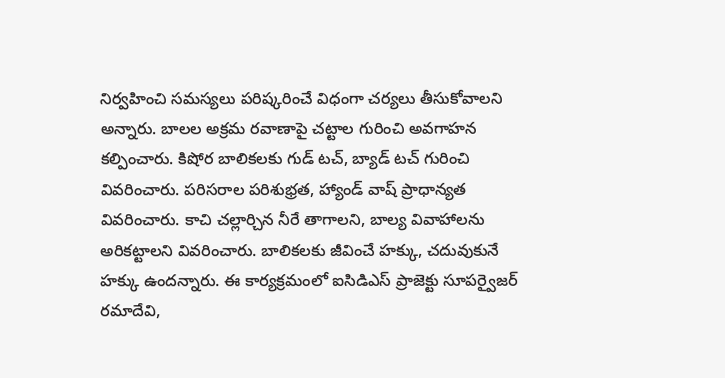నిర్వహించి సమస్యలు పరిష్కరించే విధంగా చర్యలు తీసుకోవాలని అన్నారు. బాలల అక్రమ రవాణాపై చట్టాల గురించి అవగాహన కల్పించారు. కిషోర బాలికలకు గుడ్‌ టచ్‌, బ్యాడ్‌ టచ్‌ గురించి వివరించారు. పరిసరాల పరిశుభ్రత, హ్యాండ్‌ వాష్‌ ప్రాధాన్యత వివరించారు. కాచి చల్లార్చిన నీరే తాగాలని, బాల్య వివాహాలను అరికట్టాలని వివరించారు. బాలికలకు జీవించే హక్కు, చదువుకునే హక్కు ఉందన్నారు. ఈ కార్యక్రమంలో ఐసిడిఎస్‌ ప్రాజెక్టు సూపర్వైజర్‌ రమాదేవి,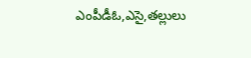ఎంపీడీఓ,ఎసై,తల్లులు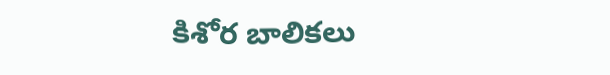కిశోర బాలికలు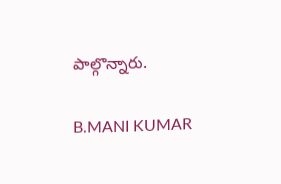పాల్గొన్నారు.

B.MANI KUMAR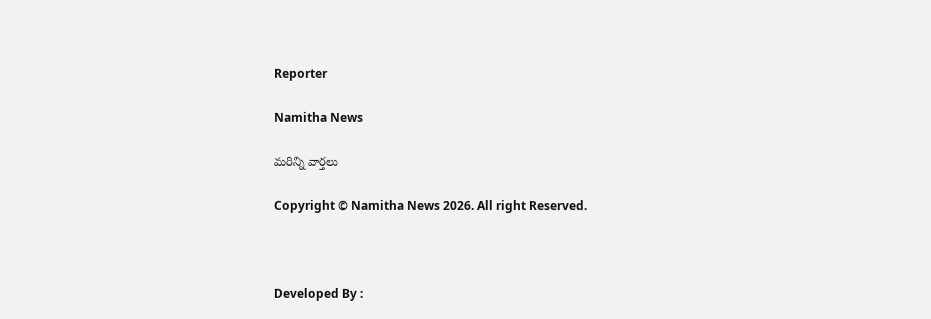Reporter

Namitha News

మరిన్ని వార్తలు

Copyright © Namitha News 2026. All right Reserved.



Developed By :